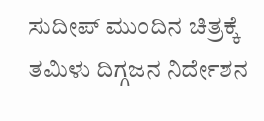ಸುದೀಪ್ ಮುಂದಿನ ಚಿತ್ರಕ್ಕೆ ತಮಿಳು ದಿಗ್ಗಜನ ನಿರ್ದೇಶನ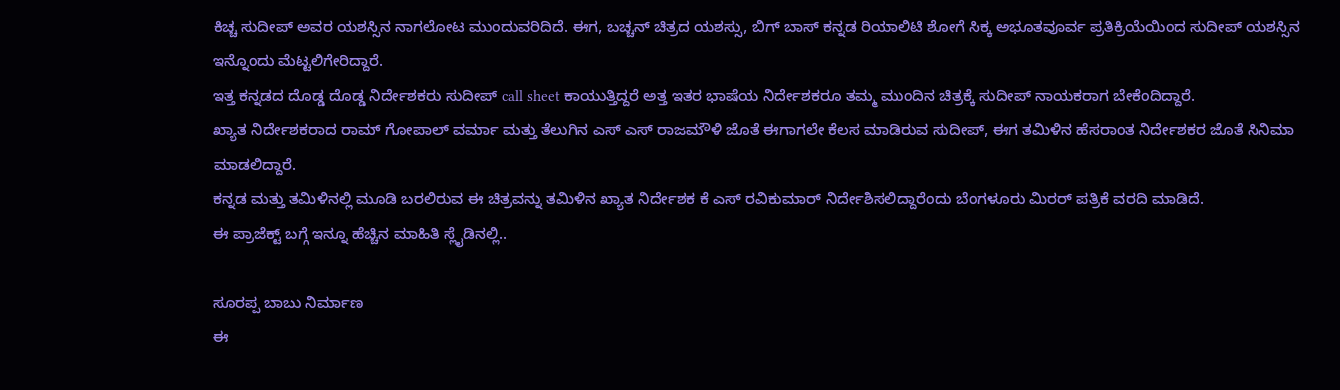ಕಿಚ್ಚ ಸುದೀಪ್ ಅವರ ಯಶಸ್ಸಿನ ನಾಗಲೋಟ ಮುಂದುವರಿದಿದೆ. ಈಗ, ಬಚ್ಚನ್ ಚಿತ್ರದ ಯಶಸ್ಸು, ಬಿಗ್ ಬಾಸ್ ಕನ್ನಡ ರಿಯಾಲಿಟಿ ಶೋಗೆ ಸಿಕ್ಕ ಅಭೂತವೂರ್ವ ಪ್ರತಿಕ್ರಿಯೆಯಿಂದ ಸುದೀಪ್ ಯಶಸ್ಸಿನ ಇನ್ನೊಂದು ಮೆಟ್ಟಲಿಗೇರಿದ್ದಾರೆ.
ಇತ್ತ ಕನ್ನಡದ ದೊಡ್ಡ ದೊಡ್ಡ ನಿರ್ದೇಶಕರು ಸುದೀಪ್ call sheet ಕಾಯುತ್ತಿದ್ದರೆ ಅತ್ತ ಇತರ ಭಾಷೆಯ ನಿರ್ದೇಶಕರೂ ತಮ್ಮ ಮುಂದಿನ ಚಿತ್ರಕ್ಕೆ ಸುದೀಪ್ ನಾಯಕರಾಗ ಬೇಕೆಂದಿದ್ದಾರೆ.
ಖ್ಯಾತ ನಿರ್ದೇಶಕರಾದ ರಾಮ್ ಗೋಪಾಲ್ ವರ್ಮಾ ಮತ್ತು ತೆಲುಗಿನ ಎಸ್ ಎಸ್ ರಾಜಮೌಳಿ ಜೊತೆ ಈಗಾಗಲೇ ಕೆಲಸ ಮಾಡಿರುವ ಸುದೀಪ್, ಈಗ ತಮಿಳಿನ ಹೆಸರಾಂತ ನಿರ್ದೇಶಕರ ಜೊತೆ ಸಿನಿಮಾ ಮಾಡಲಿದ್ದಾರೆ.
ಕನ್ನಡ ಮತ್ತು ತಮಿಳಿನಲ್ಲಿ ಮೂಡಿ ಬರಲಿರುವ ಈ ಚಿತ್ರವನ್ನು ತಮಿಳಿನ ಖ್ಯಾತ ನಿರ್ದೇಶಕ ಕೆ ಎಸ್ ರವಿಕುಮಾರ್ ನಿರ್ದೇಶಿಸಲಿದ್ದಾರೆಂದು ಬೆಂಗಳೂರು ಮಿರರ್ ಪತ್ರಿಕೆ ವರದಿ ಮಾಡಿದೆ.
ಈ ಪ್ರಾಜೆಕ್ಟ್ ಬಗ್ಗೆ ಇನ್ನೂ ಹೆಚ್ಚಿನ ಮಾಹಿತಿ ಸ್ಲೈಡಿನಲ್ಲಿ..

ಸೂರಪ್ಪ ಬಾಬು ನಿರ್ಮಾಣ
ಈ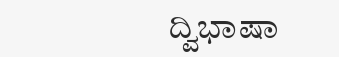ದ್ವಿಭಾಷಾ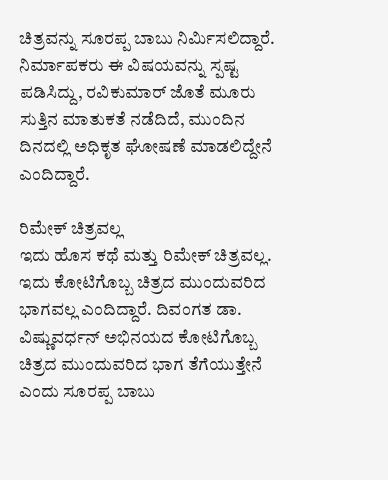ಚಿತ್ರವನ್ನು ಸೂರಪ್ಪ ಬಾಬು ನಿರ್ಮಿಸಲಿದ್ದಾರೆ. ನಿರ್ಮಾಪಕರು ಈ ವಿಷಯವನ್ನು ಸ್ಪಷ್ಟ ಪಡಿಸಿದ್ದು, ರವಿಕುಮಾರ್ ಜೊತೆ ಮೂರು ಸುತ್ತಿನ ಮಾತುಕತೆ ನಡೆದಿದೆ, ಮುಂದಿನ ದಿನದಲ್ಲಿ ಅಧಿಕೃತ ಘೋಷಣೆ ಮಾಡಲಿದ್ದೇನೆ ಎಂದಿದ್ದಾರೆ.

ರಿಮೇಕ್ ಚಿತ್ರವಲ್ಲ
ಇದು ಹೊಸ ಕಥೆ ಮತ್ತು ರಿಮೇಕ್ ಚಿತ್ರವಲ್ಲ. ಇದು ಕೋಟಿಗೊಬ್ಬ ಚಿತ್ರದ ಮುಂದುವರಿದ ಭಾಗವಲ್ಲ ಎಂದಿದ್ದಾರೆ. ದಿವಂಗತ ಡಾ. ವಿಷ್ಣುವರ್ಧನ್ ಅಭಿನಯದ ಕೋಟಿಗೊಬ್ಬ ಚಿತ್ರದ ಮುಂದುವರಿದ ಭಾಗ ತೆಗೆಯುತ್ತೇನೆ ಎಂದು ಸೂರಪ್ಪ ಬಾಬು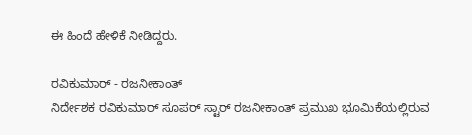ಈ ಹಿಂದೆ ಹೇಳಿಕೆ ನೀಡಿದ್ದರು.

ರವಿಕುಮಾರ್ - ರಜನೀಕಾಂತ್
ನಿರ್ದೇಶಕ ರವಿಕುಮಾರ್ ಸೂಪರ್ ಸ್ಟಾರ್ ರಜನೀಕಾಂತ್ ಪ್ರಮುಖ ಭೂಮಿಕೆಯಲ್ಲಿರುವ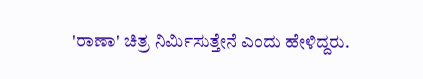'ರಾಣಾ' ಚಿತ್ರ ನಿರ್ಮಿಸುತ್ತೇನೆ ಎಂದು ಹೇಳಿದ್ದರು.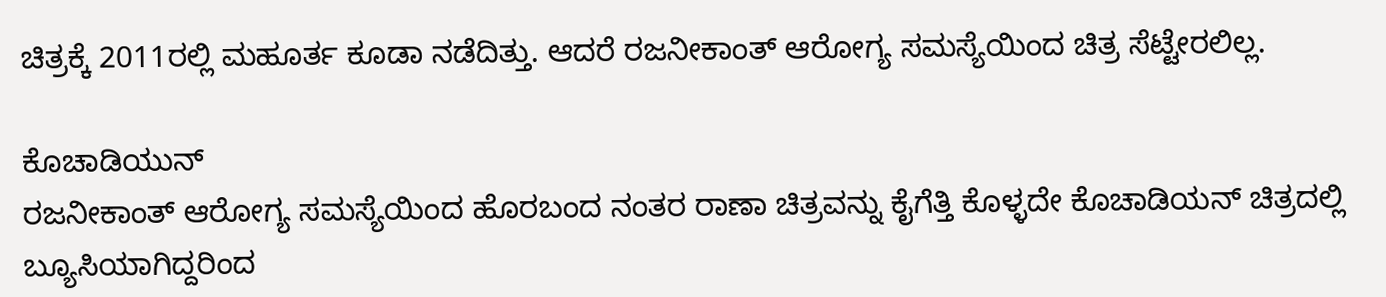ಚಿತ್ರಕ್ಕೆ 2011ರಲ್ಲಿ ಮಹೂರ್ತ ಕೂಡಾ ನಡೆದಿತ್ತು. ಆದರೆ ರಜನೀಕಾಂತ್ ಆರೋಗ್ಯ ಸಮಸ್ಯೆಯಿಂದ ಚಿತ್ರ ಸೆಟ್ಟೇರಲಿಲ್ಲ.

ಕೊಚಾಡಿಯುನ್
ರಜನೀಕಾಂತ್ ಆರೋಗ್ಯ ಸಮಸ್ಯೆಯಿಂದ ಹೊರಬಂದ ನಂತರ ರಾಣಾ ಚಿತ್ರವನ್ನು ಕೈಗೆತ್ತಿ ಕೊಳ್ಳದೇ ಕೊಚಾಡಿಯನ್ ಚಿತ್ರದಲ್ಲಿ ಬ್ಯೂಸಿಯಾಗಿದ್ದರಿಂದ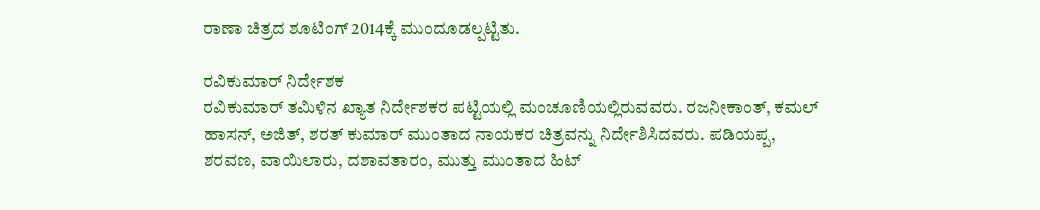ರಾಣಾ ಚಿತ್ರದ ಶೂಟಿಂಗ್ 2014ಕ್ಕೆ ಮುಂದೂಡಲ್ಪಟ್ಟಿತು.

ರವಿಕುಮಾರ್ ನಿರ್ದೇಶಕ
ರವಿಕುಮಾರ್ ತಮಿಳಿನ ಖ್ಯಾತ ನಿರ್ದೇಶಕರ ಪಟ್ಟಿಯಲ್ಲಿ ಮಂಚೂಣಿಯಲ್ಲಿರುವವರು. ರಜನೀಕಾಂತ್, ಕಮಲ್ ಹಾಸನ್, ಅಜಿತ್, ಶರತ್ ಕುಮಾರ್ ಮುಂತಾದ ನಾಯಕರ ಚಿತ್ರವನ್ನು ನಿರ್ದೇಶಿಸಿದವರು. ಪಡಿಯಪ್ಪ, ಶರವಣ, ವಾಯಿಲಾರು, ದಶಾವತಾರಂ, ಮುತ್ತು ಮುಂತಾದ ಹಿಟ್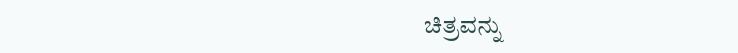ಚಿತ್ರವನ್ನು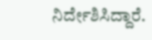ನಿರ್ದೇಶಿಸಿದ್ದಾರೆ.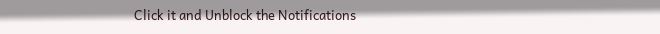Click it and Unblock the Notifications